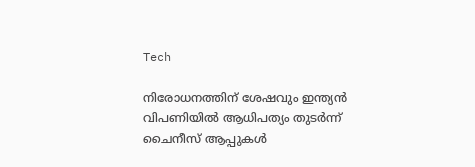Tech

നിരോധനത്തിന് ശേഷവും ഇന്ത്യൻ വിപണിയിൽ ആധിപത്യം തുടർന്ന് ചൈനീസ് ആപ്പുകൾ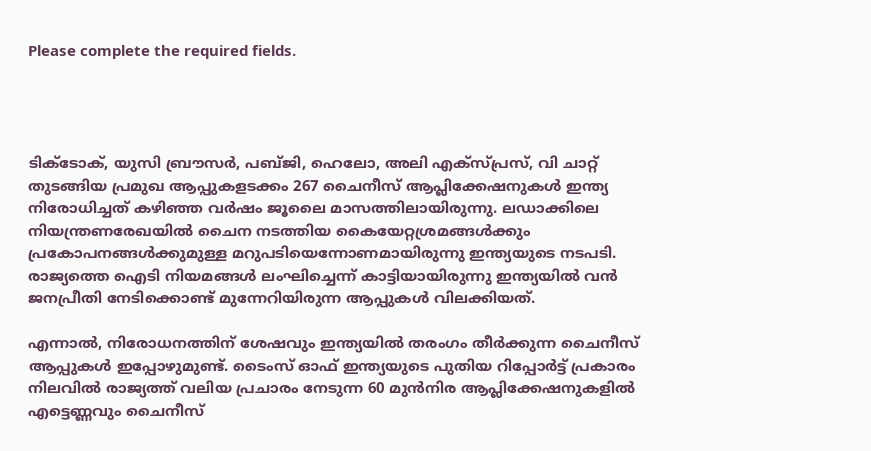Please complete the required fields.




ടിക്‌ടോക്, യുസി ബ്രൗസർ, പബ്ജി, ഹെലോ, അലി എക്‌സ്പ്രസ്, വി ചാറ്റ് തുടങ്ങിയ പ്രമുഖ ആപ്പുകളടക്കം 267 ചൈനീസ് ആപ്ലിക്കേഷനുകൾ ഇന്ത്യ നിരോധിച്ചത് കഴിഞ്ഞ വർഷം ജൂലൈ മാസത്തിലായിരുന്നു. ലഡാക്കിലെ നിയന്ത്രണരേഖയിൽ ചൈന നടത്തിയ കൈയേറ്റശ്രമങ്ങള്‍ക്കും പ്രകോപനങ്ങള്‍ക്കുമുള്ള മറുപടിയെന്നോണമായിരുന്നു ഇന്ത്യയുടെ നടപടി. രാജ്യത്തെ ഐടി നിയമങ്ങൾ ലംഘിച്ചെന്ന് കാട്ടിയായിരുന്നു ഇന്ത്യയിൽ വൻ ജനപ്രീതി നേടിക്കൊണ്ട് മുന്നേറിയിരുന്ന ആപ്പുകൾ വിലക്കിയത്.

എന്നാൽ, നിരോധനത്തിന് ശേഷവും ഇന്ത്യയിൽ തരംഗം തീർക്കുന്ന ചൈനീസ് ആപ്പുകൾ ഇപ്പോഴുമുണ്ട്. ടൈംസ് ഓഫ് ഇന്ത്യയുടെ പുതിയ റിപ്പോർട്ട് പ്രകാരം നിലവിൽ രാജ്യത്ത് വലിയ പ്രചാരം നേടുന്ന 60 മുൻനിര ആപ്ലിക്കേഷനുകളിൽ എട്ടെണ്ണവും ചൈനീസ്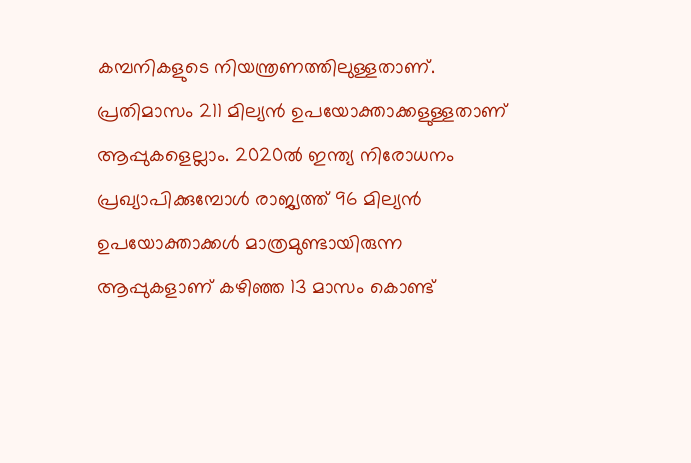കമ്പനികളുടെ നിയന്ത്രണത്തിലുള്ളതാണ്. പ്രതിമാസം 211 മില്യൻ ഉപയോക്താക്കളുള്ളതാണ് ആപ്പുകളെല്ലാം. 2020ൽ ഇന്ത്യ നിരോധനം പ്രഖ്യാപിക്കുമ്പോൾ രാജ്യത്ത് 96 മില്യൻ ഉപയോക്താക്കൾ മാത്രമുണ്ടായിരുന്ന ആപ്പുകളാണ് കഴിഞ്ഞ 13 മാസം കൊണ്ട്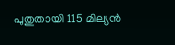പുതുതായി 115 മില്യൻ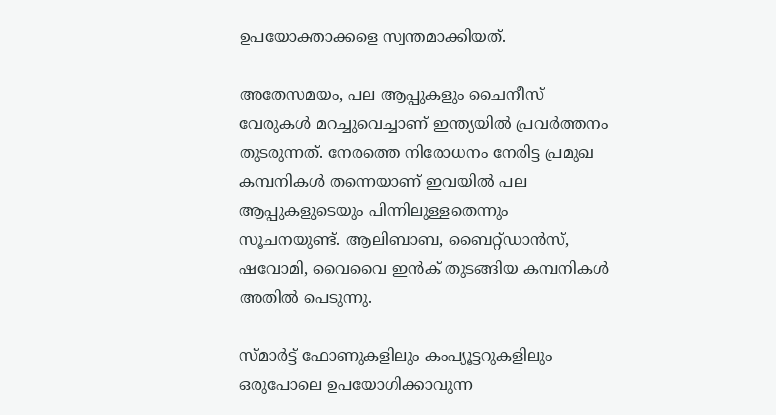ഉപയോക്താക്കളെ സ്വന്തമാക്കിയത്.

അതേസമയം, പല ആപ്പുകളും ചൈനീസ് വേരുകൾ മറച്ചുവെച്ചാണ് ഇന്ത്യയിൽ പ്രവർത്തനം തുടരുന്നത്. നേരത്തെ നിരോധനം നേരിട്ട പ്രമുഖ കമ്പനികൾ തന്നെയാണ് ഇവയിൽ പല ആപ്പുകളുടെയും പിന്നിലുള്ളതെന്നും സൂചനയുണ്ട്. ആലിബാബ, ബൈറ്റ്ഡാൻസ്, ഷവോമി, വൈവൈ ഇൻക് തുടങ്ങിയ കമ്പനികൾ അതിൽ പെടുന്നു.

സ്മാർട്ട് ഫോണുകളിലും കംപ്യൂട്ടറുകളിലും ഒരുപോലെ ഉപയോഗിക്കാവുന്ന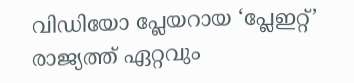വിഡിയോ പ്ലേയറായ ‘പ്ലേഇറ്റ്’ രാജ്യത്ത് ഏറ്റവും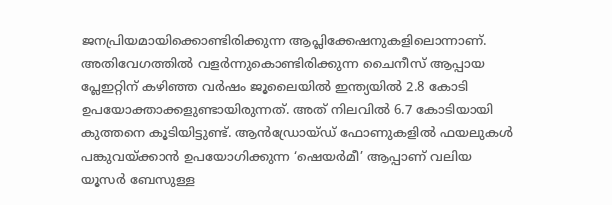ജനപ്രിയമായിക്കൊണ്ടിരിക്കുന്ന ആപ്ലിക്കേഷനുകളിലൊന്നാണ്. അതിവേഗത്തിൽ വളർന്നുകൊണ്ടിരിക്കുന്ന ചൈനീസ് ആപ്പായ പ്ലേഇറ്റിന് കഴിഞ്ഞ വര്‍ഷം ജൂലൈയിൽ ഇന്ത്യയില്‍ 2.8 കോടി ഉപയോക്താക്കളുണ്ടായിരുന്നത്. അത് നിലവില്‍ 6.7 കോടിയായി കുത്തനെ കൂടിയിട്ടുണ്ട്. ആൻഡ്രോയ്ഡ് ഫോണുകളിൽ ഫയലുകൾ പങ്കുവയ്ക്കാൻ ഉപയോഗിക്കുന്ന ‘ഷെയർമീ’ ആപ്പാണ് വലിയ യൂസർ ബേസുള്ള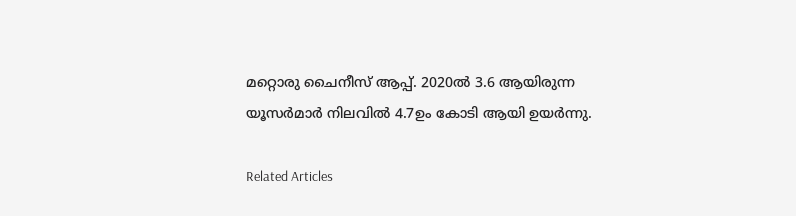മറ്റൊരു ചൈനീസ് ആപ്പ്. 2020ൽ 3.6 ആയിരുന്ന യൂസർമാർ നിലവിൽ 4.7ഉം കോടി ആയി ഉയർന്നു.

Related Articles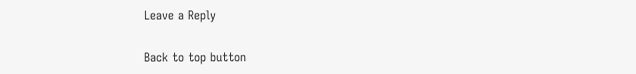Leave a Reply

Back to top button